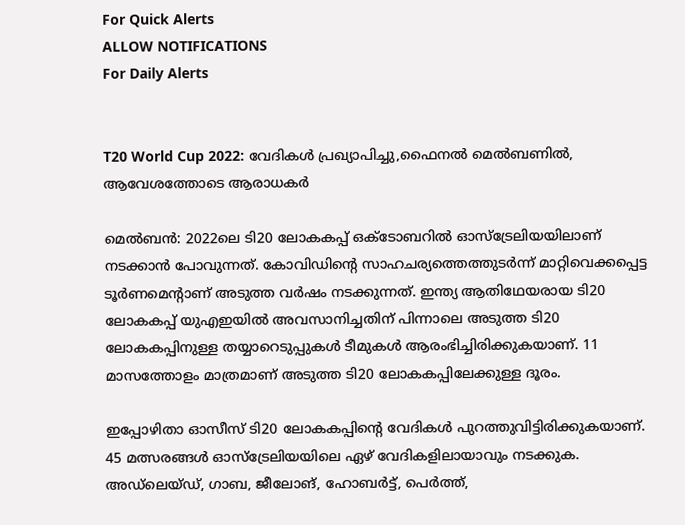For Quick Alerts
ALLOW NOTIFICATIONS
For Daily Alerts


T20 World Cup 2022: വേദികള്‍ പ്രഖ്യാപിച്ചു,ഫൈനല്‍ മെല്‍ബണില്‍, ആവേശത്തോടെ ആരാധകര്‍

മെല്‍ബന്‍: 2022ലെ ടി20 ലോകകപ്പ് ഒക്ടോബറില്‍ ഓസ്‌ട്രേലിയയിലാണ് നടക്കാന്‍ പോവുന്നത്. കോവിഡിന്റെ സാഹചര്യത്തെത്തുടര്‍ന്ന് മാറ്റിവെക്കപ്പെട്ട ടൂര്‍ണമെന്റാണ് അടുത്ത വര്‍ഷം നടക്കുന്നത്. ഇന്ത്യ ആതിഥേയരായ ടി20 ലോകകപ്പ് യുഎഇയില്‍ അവസാനിച്ചതിന് പിന്നാലെ അടുത്ത ടി20 ലോകകപ്പിനുള്ള തയ്യാറെടുപ്പുകള്‍ ടീമുകള്‍ ആരംഭിച്ചിരിക്കുകയാണ്. 11 മാസത്തോളം മാത്രമാണ് അടുത്ത ടി20 ലോകകപ്പിലേക്കുള്ള ദൂരം.

ഇപ്പോഴിതാ ഓസീസ് ടി20 ലോകകപ്പിന്റെ വേദികള്‍ പുറത്തുവിട്ടിരിക്കുകയാണ്. 45 മത്സരങ്ങള്‍ ഓസ്‌ട്രേലിയയിലെ ഏഴ് വേദികളിലായാവും നടക്കുക. അഡ്‌ലെയ്ഡ്, ഗാബ, ജീലോങ്, ഹോബര്‍ട്ട്, പെര്‍ത്ത്,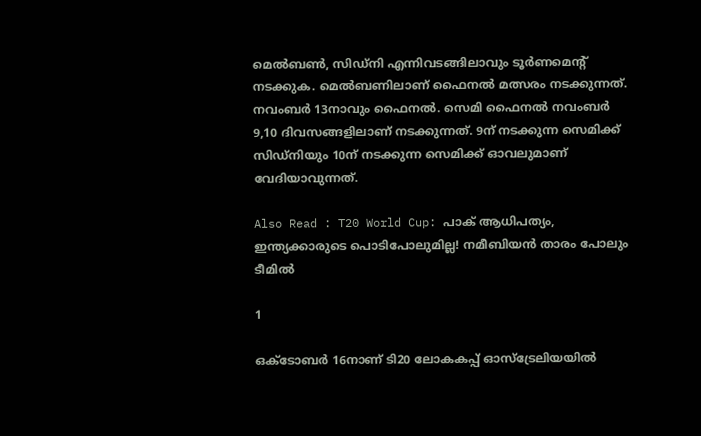മെല്‍ബണ്‍, സിഡ്‌നി എന്നിവടങ്ങിലാവും ടൂര്‍ണമെന്റ് നടക്കുക. മെല്‍ബണിലാണ് ഫൈനല്‍ മത്സരം നടക്കുന്നത്. നവംബര്‍ 13നാവും ഫൈനല്‍. സെമി ഫൈനല്‍ നവംബര്‍ 9,10 ദിവസങ്ങളിലാണ് നടക്കുന്നത്. 9ന് നടക്കുന്ന സെമിക്ക് സിഡ്‌നിയും 10ന് നടക്കുന്ന സെമിക്ക് ഓവലുമാണ് വേദിയാവുന്നത്.

Also Read : T20 World Cup: പാക് ആധിപത്യം, ഇന്ത്യക്കാരുടെ പൊടിപോലുമില്ല! നമീബിയന്‍ താരം പോലും ടീമില്‍

1

ഒക്ടോബര്‍ 16നാണ് ടി20 ലോകകപ്പ് ഓസ്‌ട്രേലിയയില്‍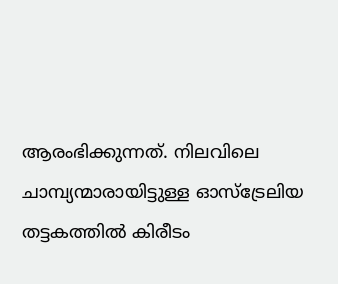ആരംഭിക്കുന്നത്. നിലവിലെ ചാമ്പ്യന്മാരായിട്ടുള്ള ഓസ്‌ട്രേലിയ തട്ടകത്തില്‍ കിരീടം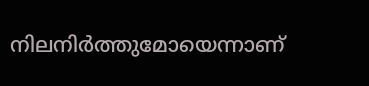നിലനിര്‍ത്തുമോയെന്നാണ്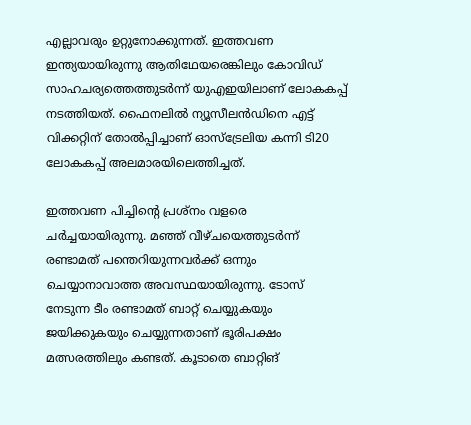എല്ലാവരും ഉറ്റുനോക്കുന്നത്. ഇത്തവണ ഇന്ത്യയായിരുന്നു ആതിഥേയരെങ്കിലും കോവിഡ് സാഹചര്യത്തെത്തുടര്‍ന്ന് യുഎഇയിലാണ് ലോകകപ്പ് നടത്തിയത്. ഫൈനലില്‍ ന്യൂസീലന്‍ഡിനെ എട്ട് വിക്കറ്റിന് തോല്‍പ്പിച്ചാണ് ഓസ്‌ട്രേലിയ കന്നി ടി20 ലോകകപ്പ് അലമാരയിലെത്തിച്ചത്.

ഇത്തവണ പിച്ചിന്റെ പ്രശ്‌നം വളരെ ചര്‍ച്ചയായിരുന്നു. മഞ്ഞ് വീഴ്ചയെത്തുടര്‍ന്ന് രണ്ടാമത് പന്തെറിയുന്നവര്‍ക്ക് ഒന്നും ചെയ്യാനാവാത്ത അവസ്ഥയായിരുന്നു. ടോസ് നേടുന്ന ടീം രണ്ടാമത് ബാറ്റ് ചെയ്യുകയും ജയിക്കുകയും ചെയ്യുന്നതാണ് ഭൂരിപക്ഷം മത്സരത്തിലും കണ്ടത്. കൂടാതെ ബാറ്റിങ്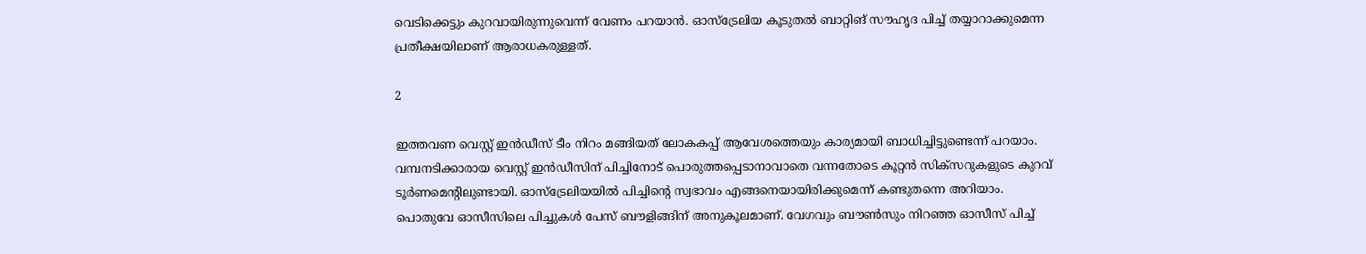വെടിക്കെട്ടും കുറവായിരുന്നുവെന്ന് വേണം പറയാന്‍. ഓസ്‌ട്രേലിയ കൂടുതല്‍ ബാറ്റിങ് സൗഹൃദ പിച്ച് തയ്യാറാക്കുമെന്ന പ്രതീക്ഷയിലാണ് ആരാധകരുള്ളത്.

2

ഇത്തവണ വെസ്റ്റ് ഇന്‍ഡീസ് ടീം നിറം മങ്ങിയത് ലോകകപ്പ് ആവേശത്തെയും കാര്യമായി ബാധിച്ചിട്ടുണ്ടെന്ന് പറയാം. വമ്പനടിക്കാരായ വെസ്റ്റ് ഇന്‍ഡീസിന് പിച്ചിനോട് പൊരുത്തപ്പെടാനാവാതെ വന്നതോടെ കൂറ്റന്‍ സിക്‌സറുകളുടെ കുറവ് ടൂര്‍ണമെന്റിലുണ്ടായി. ഓസ്‌ട്രേലിയയില്‍ പിച്ചിന്റെ സ്വഭാവം എങ്ങനെയായിരിക്കുമെന്ന് കണ്ടുതന്നെ അറിയാം. പൊതുവേ ഓസീസിലെ പിച്ചുകള്‍ പേസ് ബൗളിങ്ങിന് അനുകൂലമാണ്. വേഗവും ബൗണ്‍സും നിറഞ്ഞ ഓസീസ് പിച്ച്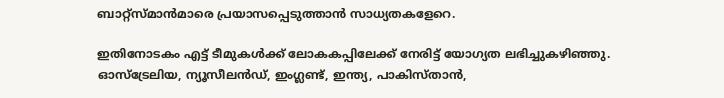ബാറ്റ്‌സ്മാന്‍മാരെ പ്രയാസപ്പെടുത്താന്‍ സാധ്യതകളേറെ.

ഇതിനോടകം എട്ട് ടീമുകള്‍ക്ക് ലോകകപ്പിലേക്ക് നേരിട്ട് യോഗ്യത ലഭിച്ചുകഴിഞ്ഞു. ഓസ്‌ട്രേലിയ, ന്യൂസീലന്‍ഡ്, ഇംഗ്ലണ്ട്, ഇന്ത്യ, പാകിസ്താന്‍,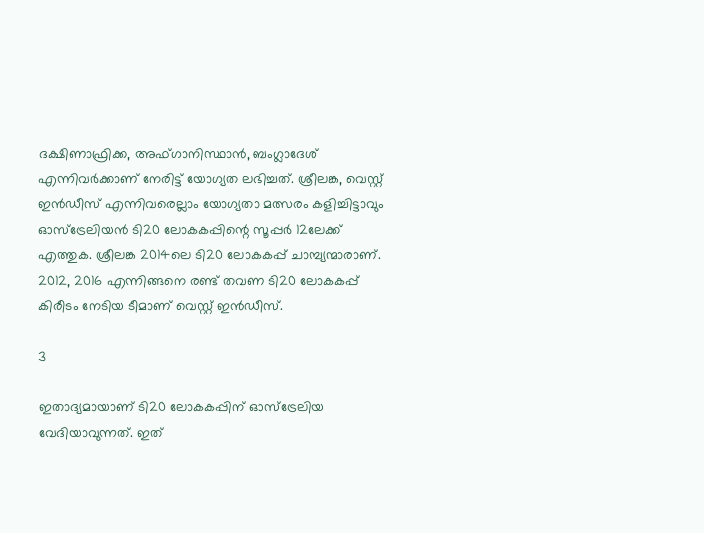ദക്ഷിണാഫ്രിക്ക, അഫ്ഗാനിസ്ഥാന്‍, ബംഗ്ലാദേശ് എന്നിവര്‍ക്കാണ് നേരിട്ട് യോഗ്യത ലഭിച്ചത്. ശ്രീലങ്ക, വെസ്റ്റ് ഇന്‍ഡീസ് എന്നിവരെല്ലാം യോഗ്യതാ മത്സരം കളിച്ചിട്ടാവും ഓസ്‌ട്രേലിയന്‍ ടി20 ലോകകപ്പിന്റെ സൂപ്പര്‍ 12ലേക്ക് എത്തുക. ശ്രീലങ്ക 2014ലെ ടി20 ലോകകപ്പ് ചാമ്പ്യന്മാരാണ്. 2012, 2016 എന്നിങ്ങനെ രണ്ട് തവണ ടി20 ലോകകപ്പ് കിരീടം നേടിയ ടീമാണ് വെസ്റ്റ് ഇന്‍ഡീസ്.

3

ഇതാദ്യമായാണ് ടി20 ലോകകപ്പിന് ഓസ്‌ട്രേലിയ വേദിയാവുന്നത്. ഇത്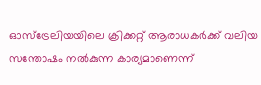ഓസ്‌ട്രേലിയയിലെ ക്രിക്കറ്റ് ആരാധകര്‍ക്ക് വലിയ സന്തോഷം നല്‍കുന്ന കാര്യമാണെന്ന്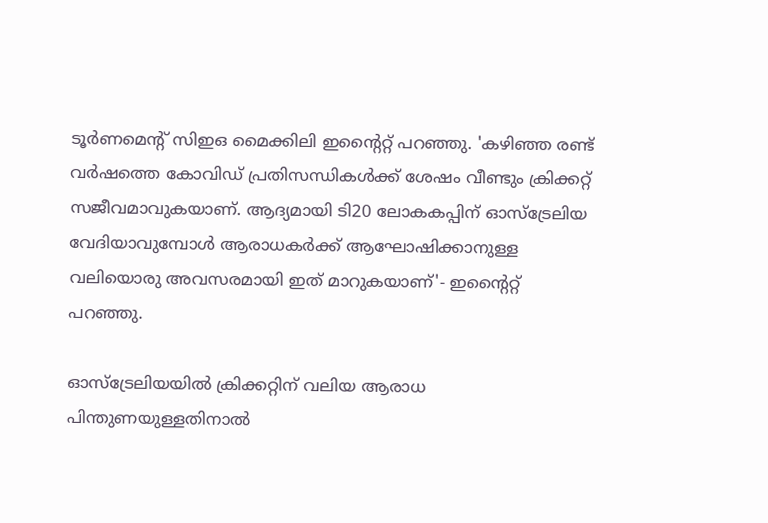ടൂര്‍ണമെന്റ് സിഇഒ മൈക്കിലി ഇന്റൈറ്റ് പറഞ്ഞു. 'കഴിഞ്ഞ രണ്ട് വര്‍ഷത്തെ കോവിഡ് പ്രതിസന്ധികള്‍ക്ക് ശേഷം വീണ്ടും ക്രിക്കറ്റ് സജീവമാവുകയാണ്. ആദ്യമായി ടി20 ലോകകപ്പിന് ഓസ്‌ട്രേലിയ വേദിയാവുമ്പോള്‍ ആരാധകര്‍ക്ക് ആഘോഷിക്കാനുള്ള വലിയൊരു അവസരമായി ഇത് മാറുകയാണ്'- ഇന്റൈറ്റ് പറഞ്ഞു.

ഓസ്‌ട്രേലിയയില്‍ ക്രിക്കറ്റിന് വലിയ ആരാധ പിന്തുണയുള്ളതിനാല്‍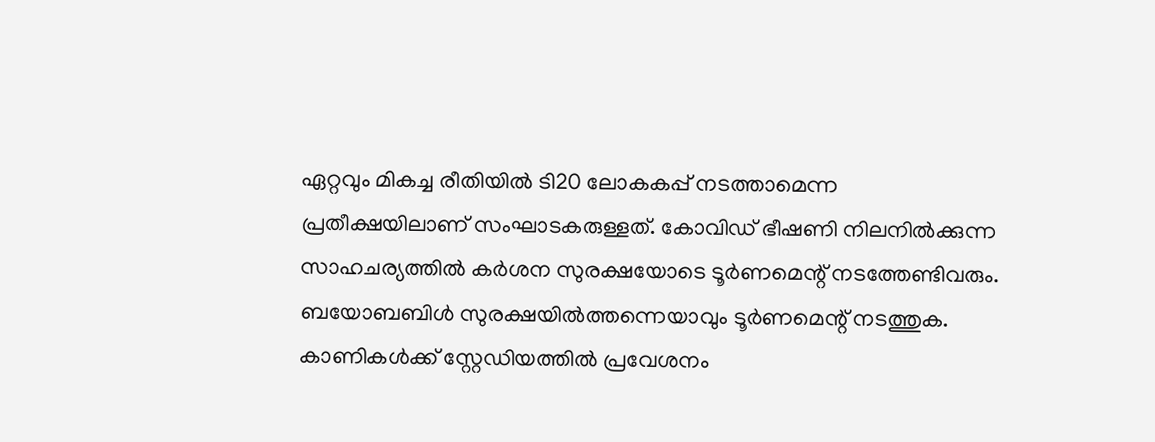ഏറ്റവും മികച്ച രീതിയില്‍ ടി20 ലോകകപ്പ് നടത്താമെന്ന പ്രതീക്ഷയിലാണ് സംഘാടകരുള്ളത്. കോവിഡ് ഭീഷണി നിലനില്‍ക്കുന്ന സാഹചര്യത്തില്‍ കര്‍ശന സുരക്ഷയോടെ ടൂര്‍ണമെന്റ് നടത്തേണ്ടിവരും. ബയോബബിള്‍ സുരക്ഷയില്‍ത്തന്നെയാവും ടൂര്‍ണമെന്റ് നടത്തുക. കാണികള്‍ക്ക് സ്റ്റേഡിയത്തില്‍ പ്രവേശനം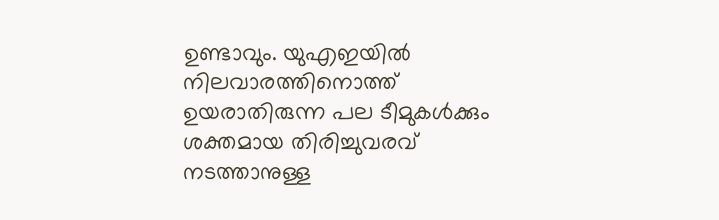ഉണ്ടാവും. യുഎഇയില്‍ നിലവാരത്തിനൊത്ത് ഉയരാതിരുന്ന പല ടീമുകള്‍ക്കും ശക്തമായ തിരിച്ചുവരവ് നടത്താനുള്ള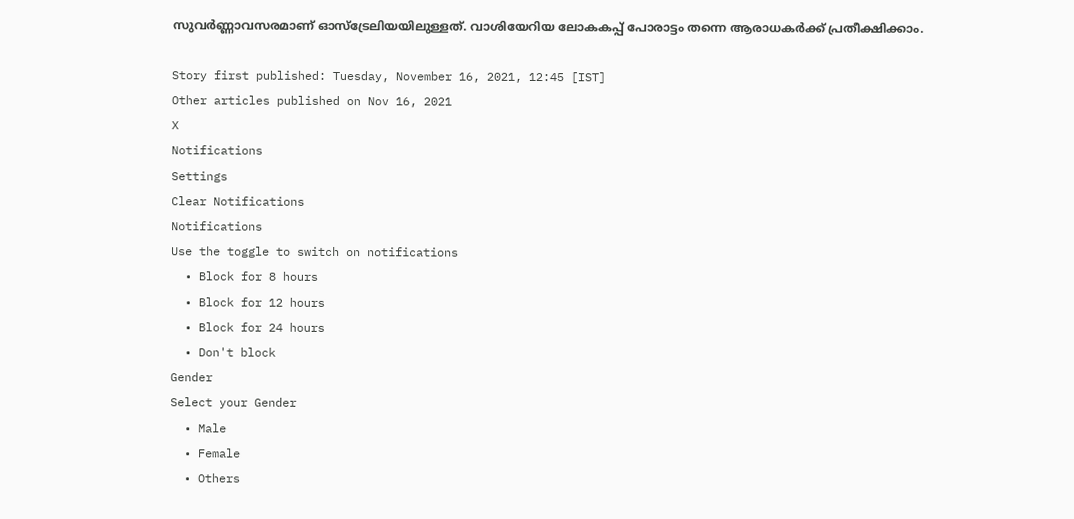സുവര്‍ണ്ണാവസരമാണ് ഓസ്‌ട്രേലിയയിലുള്ളത്. വാശിയേറിയ ലോകകപ്പ് പോരാട്ടം തന്നെ ആരാധകര്‍ക്ക് പ്രതീക്ഷിക്കാം.

Story first published: Tuesday, November 16, 2021, 12:45 [IST]
Other articles published on Nov 16, 2021
X
Notifications
Settings
Clear Notifications
Notifications
Use the toggle to switch on notifications
  • Block for 8 hours
  • Block for 12 hours
  • Block for 24 hours
  • Don't block
Gender
Select your Gender
  • Male
  • Female
  • Others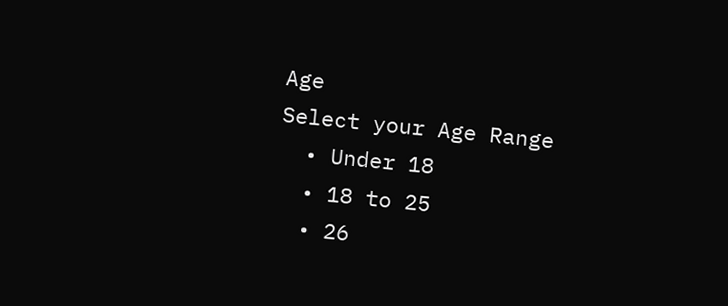Age
Select your Age Range
  • Under 18
  • 18 to 25
  • 26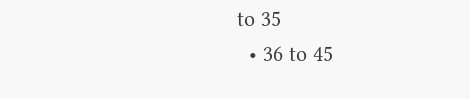to 35
  • 36 to 45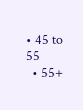• 45 to 55
  • 55+